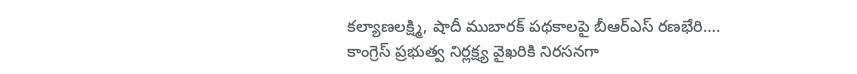కల్యాణలక్ష్మి, షాదీ ముబారక్ పథకాలపై బీఆర్ఎస్ రణభేరి….
కాంగ్రెస్ ప్రభుత్వ నిర్లక్ష్య వైఖరికి నిరసనగా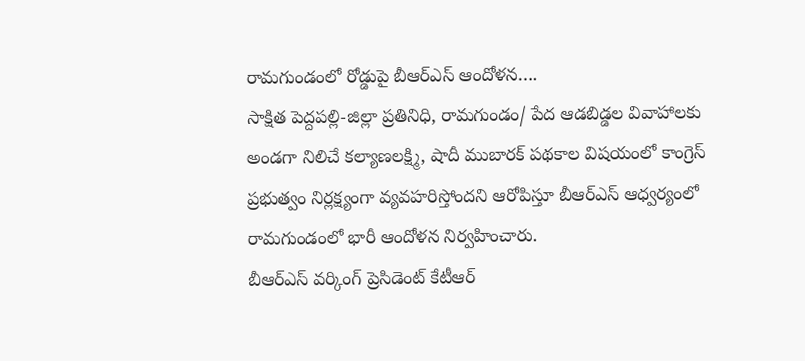రామగుండంలో రోడ్డుపై బీఆర్ఎస్ ఆందోళన….
సాక్షిత పెద్దపల్లి-జిల్లా ప్రతినిధి, రామగుండం/ పేద ఆడబిడ్డల వివాహాలకు అండగా నిలిచే కల్యాణలక్ష్మి, షాదీ ముబారక్ పథకాల విషయంలో కాంగ్రెస్ ప్రభుత్వం నిర్లక్ష్యంగా వ్యవహరిస్తోందని ఆరోపిస్తూ బీఆర్ఎస్ ఆధ్వర్యంలో రామగుండంలో భారీ ఆందోళన నిర్వహించారు.
బీఆర్ఎస్ వర్కింగ్ ప్రెసిడెంట్ కేటీఆర్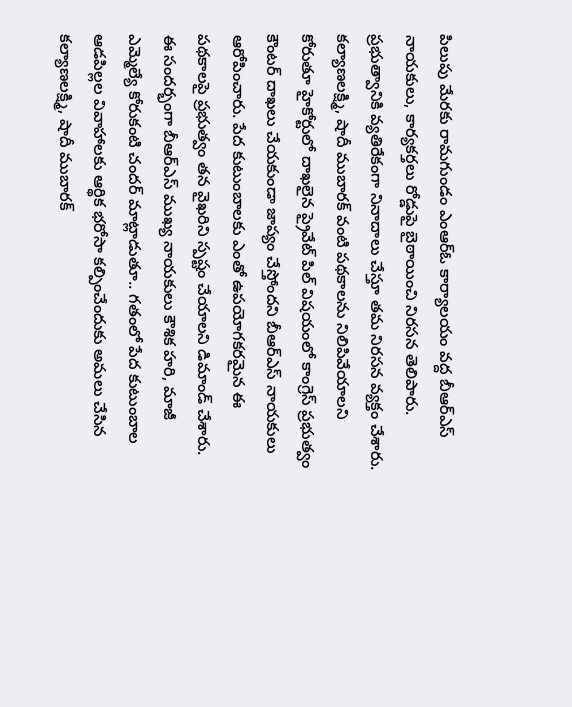పిలుపు మేరకు రామగుండం ఎంఆర్ఓ కార్యాలయం వద్ద బీఆర్ఎస్ నాయకులు, కార్యకర్తలు రోడ్డుపై బైఠాయించి నిరసన తెలిపారు. ప్రభుత్వానికి వ్యతిరేకంగా నినాదాలు చేస్తూ తమ నిరసన వ్యక్తం చేశారు.
కల్యాణలక్ష్మి, షాదీ ముబారక్ వంటి పథకాలను నిలిపివేయాలని కోరుతూ హైకోర్టులో దాఖలైన ప్రైవేట్ పిల్ విషయంలో కాంగ్రెస్ ప్రభుత్వం కౌంటర్ దాఖలు చేయకుండా జాప్యం చేస్తోందని బీఆర్ఎస్ నాయకులు ఆరోపించారు. పేద కుటుంబాలకు ఎంతో ఉపయోగకరమైన ఈ పథకాలపై ప్రభుత్వం తన వైఖరిని స్పష్టం చేయాలని డిమాండ్ చేశారు.
ఈ సందర్భంగా బీఆర్ఎస్ ముఖ్య నాయకులు కౌశిక హరి, మాజీ ఎమ్మెల్యే కోరుకంటి చందర్ మాట్లాడుతూ.. గతంలో పేద కుటుంబాల ఆడపిల్లల వివాహాలకు ఆర్థిక భరోసా కల్పించేందుకు అమలు చేసిన కల్యాణలక్ష్మి, షాదీ ముబారక్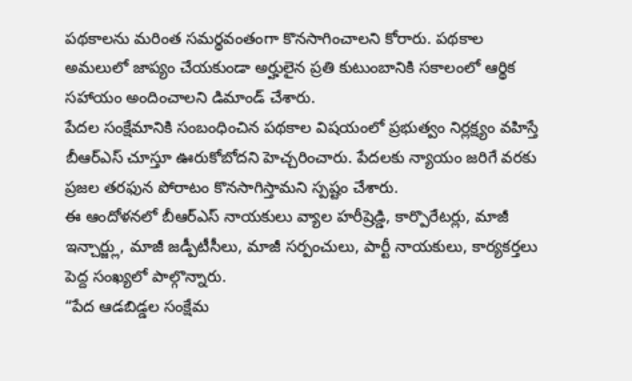పథకాలను మరింత సమర్థవంతంగా కొనసాగించాలని కోరారు. పథకాల అమలులో జాప్యం చేయకుండా అర్హులైన ప్రతి కుటుంబానికి సకాలంలో ఆర్థిక సహాయం అందించాలని డిమాండ్ చేశారు.
పేదల సంక్షేమానికి సంబంధించిన పథకాల విషయంలో ప్రభుత్వం నిర్లక్ష్యం వహిస్తే బీఆర్ఎస్ చూస్తూ ఊరుకోబోదని హెచ్చరించారు. పేదలకు న్యాయం జరిగే వరకు ప్రజల తరఫున పోరాటం కొనసాగిస్తామని స్పష్టం చేశారు.
ఈ ఆందోళనలో బీఆర్ఎస్ నాయకులు వ్యాల హరీష్రెడ్డి, కార్పొరేటర్లు, మాజీ ఇన్చార్జ్లు, మాజీ జడ్పీటీసీలు, మాజీ సర్పంచులు, పార్టీ నాయకులు, కార్యకర్తలు పెద్ద సంఖ్యలో పాల్గొన్నారు.
“పేద ఆడబిడ్డల సంక్షేమ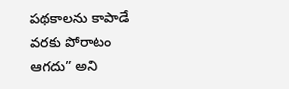పథకాలను కాపాడే వరకు పోరాటం ఆగదు” అని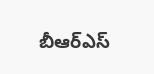బీఆర్ఎస్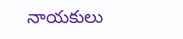నాయకులు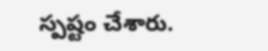స్పష్టం చేశారు.